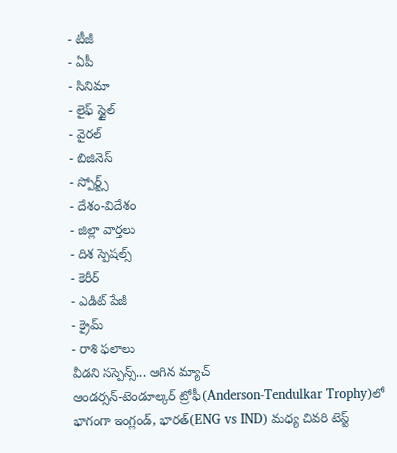- టీజీ
- ఏపీ
- సినిమా
- లైఫ్ స్టైల్
- వైరల్
- బిజినెస్
- స్పోర్ట్స్
- దేశం-విదేశం
- జిల్లా వార్తలు
- దిశ స్పెషల్స్
- కెరీర్
- ఎడిట్ పేజీ
- క్రైమ్
- రాశి ఫలాలు
వీడని సస్పెన్స్... ఆగిన మ్యాచ్
ఆండర్సన్-టెండూల్కర్ ట్రోఫీ(Anderson-Tendulkar Trophy)లో భాగంగా ఇంగ్లండ్, భారత్(ENG vs IND) మధ్య చివరి టెస్ట్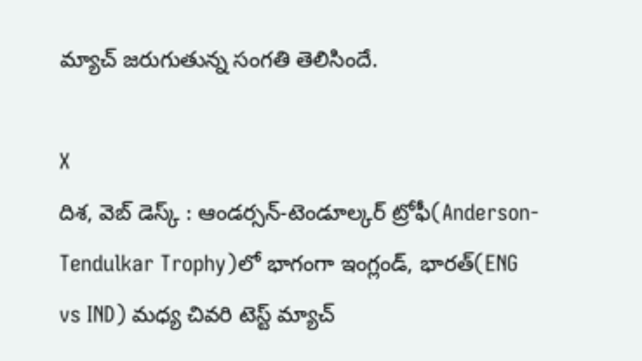మ్యాచ్ జరుగుతున్న సంగతి తెలిసిందే.

X
దిశ, వెబ్ డెస్క్ : ఆండర్సన్-టెండూల్కర్ ట్రోఫీ(Anderson-Tendulkar Trophy)లో భాగంగా ఇంగ్లండ్, భారత్(ENG vs IND) మధ్య చివరి టెస్ట్ మ్యాచ్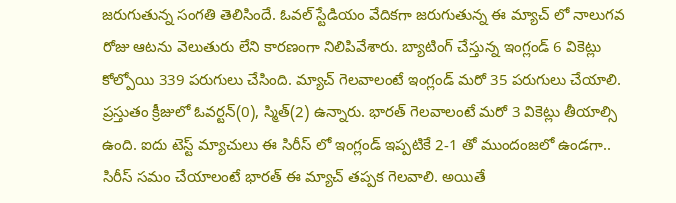జరుగుతున్న సంగతి తెలిసిందే. ఓవల్ స్టేడియం వేదికగా జరుగుతున్న ఈ మ్యాచ్ లో నాలుగవ రోజు ఆటను వెలుతురు లేని కారణంగా నిలిపివేశారు. బ్యాటింగ్ చేస్తున్న ఇంగ్లండ్ 6 వికెట్లు కోల్పోయి 339 పరుగులు చేసింది. మ్యాచ్ గెలవాలంటే ఇంగ్లండ్ మరో 35 పరుగులు చేయాలి. ప్రస్తుతం క్రీజులో ఓవర్టన్(0), స్మిత్(2) ఉన్నారు. భారత్ గెలవాలంటే మరో 3 వికెట్లు తీయాల్సి ఉంది. ఐదు టెస్ట్ మ్యాచులు ఈ సిరీస్ లో ఇంగ్లండ్ ఇప్పటికే 2-1 తో ముందంజలో ఉండగా.. సిరీస్ సమం చేయాలంటే భారత్ ఈ మ్యాచ్ తప్పక గెలవాలి. అయితే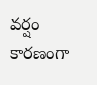వర్షం కారణంగా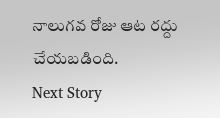నాలుగవ రోజు ఆట రద్దు చేయబడింది.
Next Story